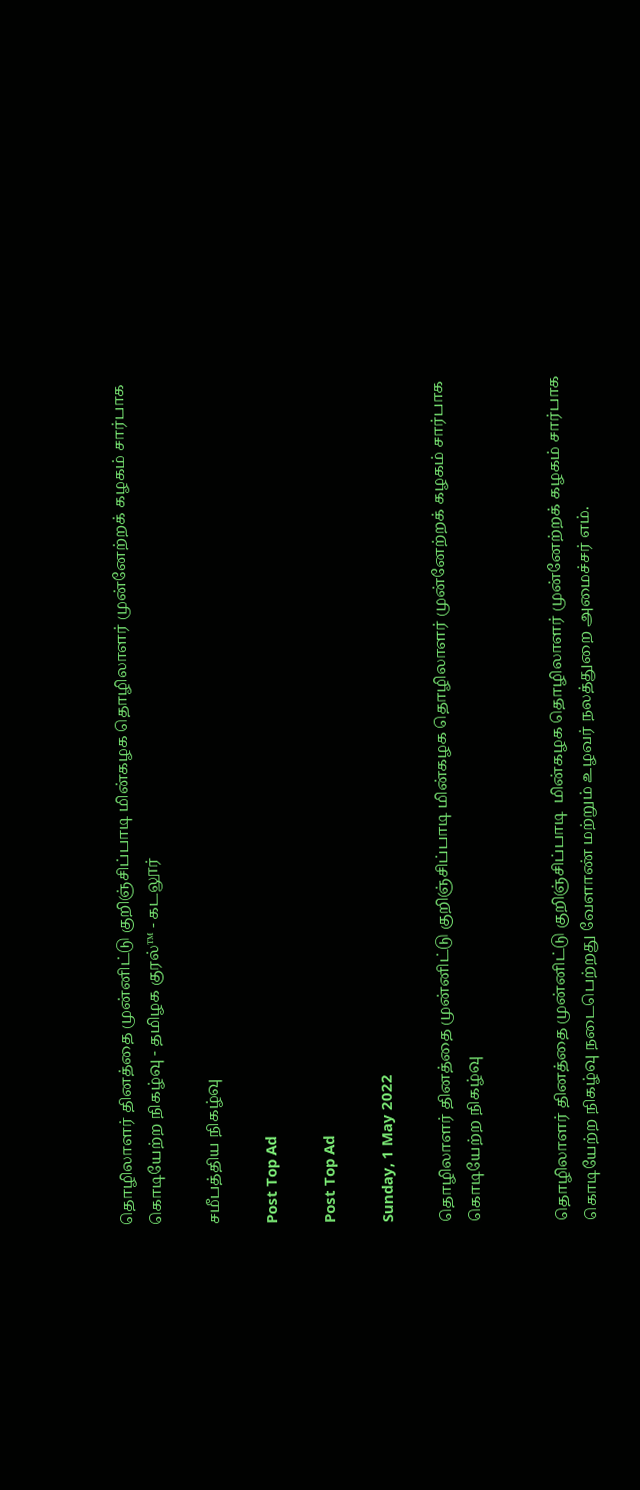தொழிலாளர் தினத்தை முன்னிட்டு குறிஞ்சிப்பாடி மின்கழக தொழிலாளர் முன்னேற்றக் கழகம் சார்பாக கொடியேற்ற நிகழ்வு - தமிழக குரல்™ - கடலூர்

சமீபத்திய நிகழ்வு

Post Top Ad

Post Top Ad

Sunday, 1 May 2022

தொழிலாளர் தினத்தை முன்னிட்டு குறிஞ்சிப்பாடி மின்கழக தொழிலாளர் முன்னேற்றக் கழகம் சார்பாக கொடியேற்ற நிகழ்வு


தொழிலாளர் தினத்தை முன்னிட்டு குறிஞ்சிப்பாடி  மின்கழக தொழிலாளர் முன்னேற்றக் கழகம் சார்பாக கொடியேற்ற நிகழ்வு நடைபெற்றது வேளாண் மற்றும் உழவர் நலத்துறை அமைச்சர் எம்.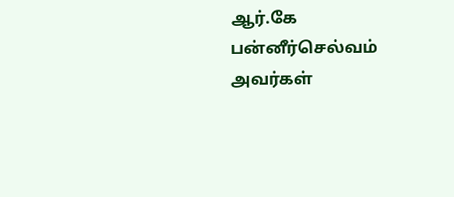ஆர்.கே பன்னீர்செல்வம் அவர்கள்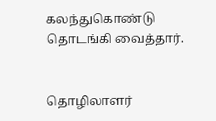கலந்துகொண்டு தொடங்கி வைத்தார்.


தொழிலாளர்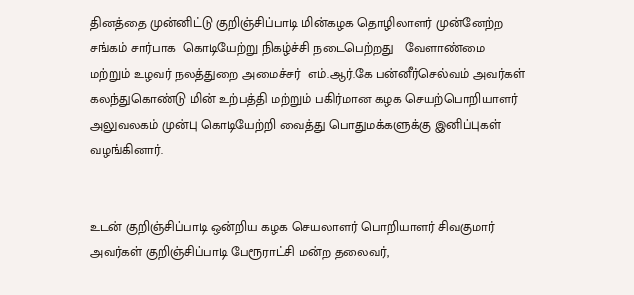தினத்தை முன்னிட்டு குறிஞ்சிப்பாடி மின்கழக தொழிலாளர் முன்னேற்ற சங்கம் சார்பாக  கொடியேற்று நிகழ்ச்சி நடைபெற்றது   வேளாண்மை மற்றும் உழவர் நலத்துறை அமைச்சர்  எம்.ஆர்.கே பன்னீர்செல்வம் அவர்கள் கலந்துகொண்டு மின் உற்பத்தி மற்றும் பகிர்மான கழக செயற்பொறியாளர் அலுவலகம் முன்பு கொடியேற்றி வைத்து பொதுமக்களுக்கு இனிப்புகள் வழங்கினார்.


உடன் குறிஞ்சிப்பாடி ஒன்றிய கழக செயலாளர் பொறியாளர் சிவகுமார் அவர்கள் குறிஞ்சிப்பாடி பேரூராட்சி மன்ற தலைவர்,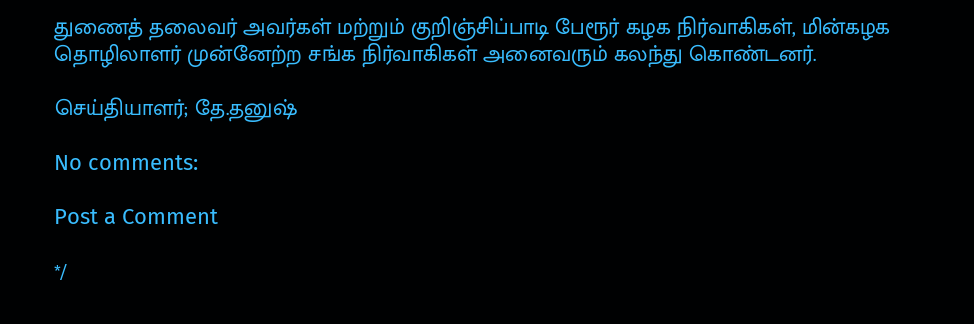துணைத் தலைவர் அவர்கள் மற்றும் குறிஞ்சிப்பாடி பேரூர் கழக நிர்வாகிகள், மின்கழக தொழிலாளர் முன்னேற்ற சங்க நிர்வாகிகள் அனைவரும் கலந்து கொண்டனர்.

செய்தியாளர்; தே.தனுஷ்

No comments:

Post a Comment

*/